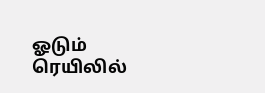ஓடும் ரெயிலில்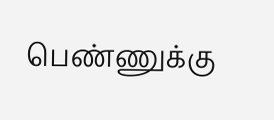பெண்ணுக்கு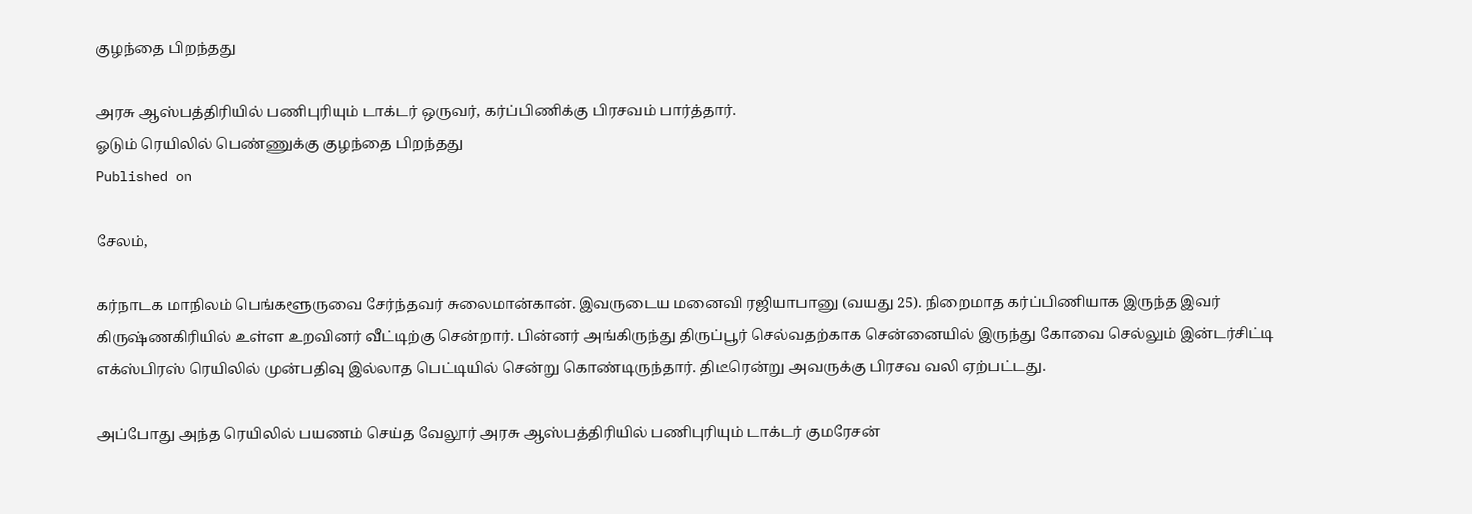குழந்தை பிறந்தது

அரசு ஆஸ்பத்திரியில் பணிபுரியும் டாக்டர் ஒருவர், கர்ப்பிணிக்கு பிரசவம் பார்த்தார்.
ஓடும் ரெயிலில் பெண்ணுக்கு குழந்தை பிறந்தது
Published on

சேலம்,

கர்நாடக மாநிலம் பெங்களூருவை சேர்ந்தவர் சுலைமான்கான். இவருடைய மனைவி ரஜியாபானு (வயது 25). நிறைமாத கர்ப்பிணியாக இருந்த இவர் கிருஷ்ணகிரியில் உள்ள உறவினர் வீட்டிற்கு சென்றார். பின்னர் அங்கிருந்து திருப்பூர் செல்வதற்காக சென்னையில் இருந்து கோவை செல்லும் இன்டர்சிட்டி எக்ஸ்பிரஸ் ரெயிலில் முன்பதிவு இல்லாத பெட்டியில் சென்று கொண்டிருந்தார். திடீரென்று அவருக்கு பிரசவ வலி ஏற்பட்டது.

அப்போது அந்த ரெயிலில் பயணம் செய்த வேலூர் அரசு ஆஸ்பத்திரியில் பணிபுரியும் டாக்டர் குமரேசன்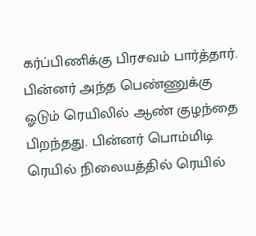கர்ப்பிணிக்கு பிரசவம் பார்த்தார். பின்னர் அந்த பெண்ணுக்கு ஓடும் ரெயிலில் ஆண் குழந்தை பிறந்தது. பின்னர் பொம்மிடி ரெயில் நிலையத்தில் ரெயில்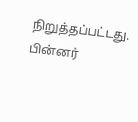நிறுத்தப்பட்டது. பின்னர்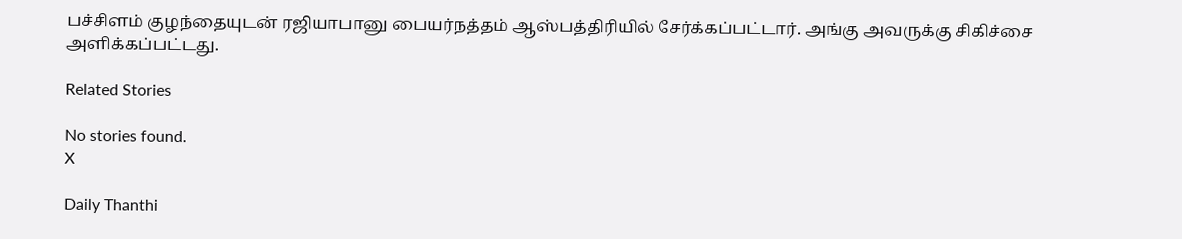பச்சிளம் குழந்தையுடன் ரஜியாபானு பையர்நத்தம் ஆஸ்பத்திரியில் சேர்க்கப்பட்டார். அங்கு அவருக்கு சிகிச்சை அளிக்கப்பட்டது.

Related Stories

No stories found.
X

Daily Thanthi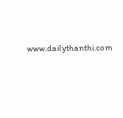www.dailythanthi.com